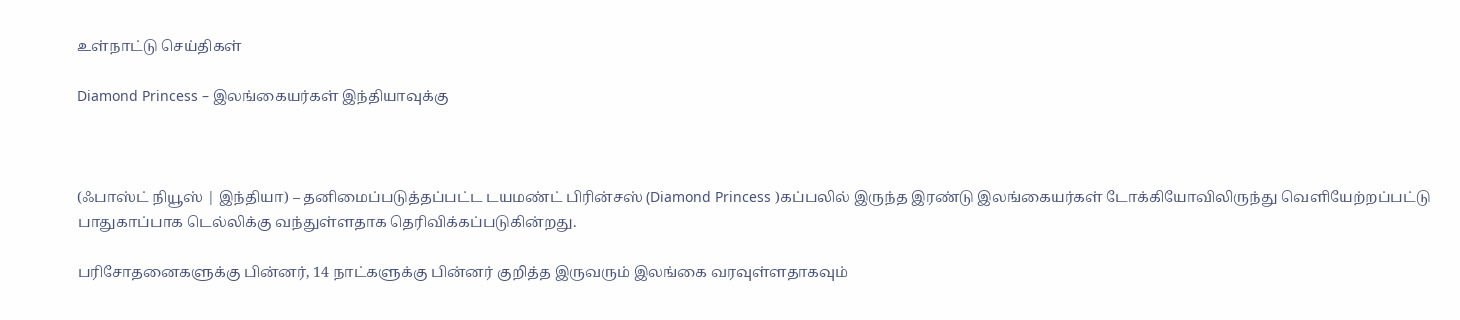உள்நாட்டு செய்திகள்

Diamond Princess – இலங்கையர்கள் இந்தியாவுக்கு



(ஃபாஸ்ட் நியூஸ் | இந்தியா) – தனிமைப்படுத்தப்பட்ட டயமண்ட் பிரின்சஸ் (Diamond Princess )கப்பலில் இருந்த இரண்டு இலங்கையர்கள் டோக்கியோவிலிருந்து வெளியேற்றப்பட்டு பாதுகாப்பாக டெல்லிக்கு வந்துள்ளதாக தெரிவிக்கப்படுகின்றது.

பரிசோதனைகளுக்கு பின்னர், 14 நாட்களுக்கு பின்னர் குறித்த இருவரும் இலங்கை வரவுள்ளதாகவும்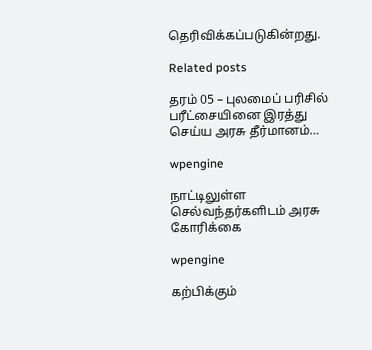தெரிவிக்கப்படுகின்றது.

Related posts

தரம் 05 – புலமைப் பரிசில் பரீட்சையினை இரத்து செய்ய அரசு தீர்மானம்…

wpengine

நாட்டிலுள்ள செல்வந்தர்களிடம் அரசு கோரிக்கை

wpengine

கற்பிக்கும்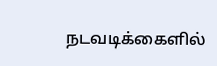நடவடிக்கைளில்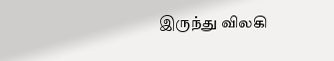இருந்து விலகி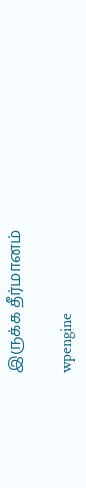இருக்க தீர்மானம்

wpengine